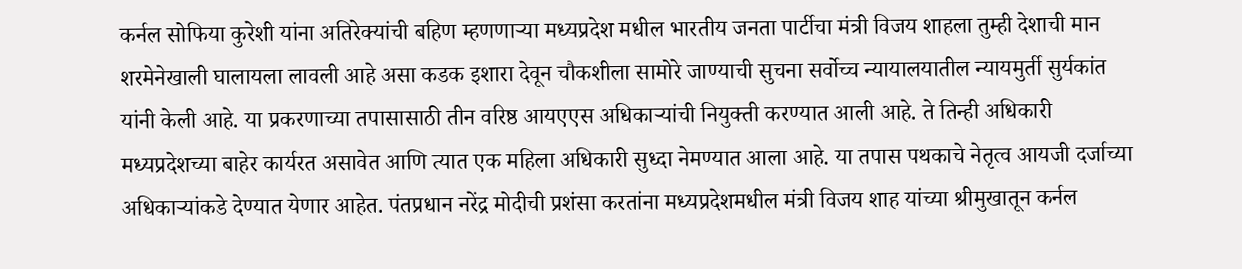कर्नल सोफिया कुरेशी यांना अतिरेक्यांची बहिण म्हणणाऱ्या मध्यप्रदेश मधील भारतीय जनता पार्टीचा मंत्री विजय शाहला तुम्ही देशाची मान शरमेनेखाली घालायला लावली आहे असा कडक इशारा देवून चौकशीला सामोरे जाण्याची सुचना सर्वोच्च न्यायालयातील न्यायमुर्ती सुर्यकांत यांनी केली आहे. या प्रकरणाच्या तपासासाठी तीन वरिष्ठ आयएएस अधिकाऱ्यांची नियुक्ती करण्यात आली आहे. ते तिन्ही अधिकारी मध्यप्रदेशच्या बाहेर कार्यरत असावेत आणि त्यात एक महिला अधिकारी सुध्दा नेमण्यात आला आहे. या तपास पथकाचे नेतृत्व आयजी दर्जाच्या अधिकाऱ्यांकडे देण्यात येणार आहेत. पंतप्रधान नरेंद्र मोदीची प्रशंसा करतांना मध्यप्रदेशमधील मंत्री विजय शाह यांच्या श्रीमुखातून कर्नल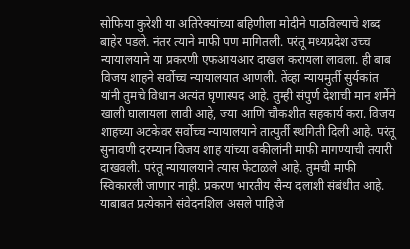सोफिया कुरेशी या अतिरेक्यांच्या बहिणीला मोदीने पाठविल्याचे शब्द बाहेर पडले. नंतर त्याने माफी पण मागितली. परंतू मध्यप्रदेश उच्च न्यायालयाने या प्रकरणी एफआयआर दाखल करायला लावला. ही बाब विजय शाहने सर्वोच्च न्यायालयात आणली. तेंव्हा न्यायमुर्ती सुर्यकांत यांनी तुमचे विधान अत्यंत घृणास्पद आहे. तुम्ही संपुर्ण देशाची मान शर्मेने खाली घालायला लावी आहे, ज्या आणि चौकशीत सहकार्य करा. विजय शाहच्या अटकेवर सर्वोच्च न्यायालयाने तात्पुर्ती स्थगिती दिली आहे. परंतू सुनावणी दरम्यान विजय शाह यांच्या वकीलांनी माफी मागण्याची तयारी दाखवली. परंतू न्यायालयाने त्यास फेटाळले आहे. तुमची माफी स्विकारली जाणार नाही. प्रकरण भारतीय सैन्य दलाशी संबंधीत आहे. याबाबत प्रत्येकाने संवेदनशिल असले पाहिजे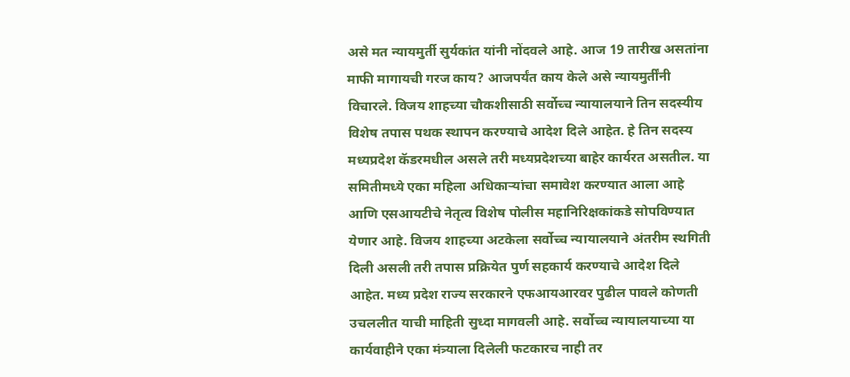असे मत न्यायमुर्ती सुर्यकांत यांनी नोंदवले आहे. आज 19 तारीख असतांना माफी मागायची गरज काय? आजपर्यंत काय केले असे न्यायमुर्तींनी विचारले. विजय शाहच्या चौकशीसाठी सर्वोच्च न्यायालयाने तिन सदस्यीय विशेष तपास पथक स्थापन करण्याचे आदेश दिले आहेत. हे तिन सदस्य मध्यप्रदेश कॅडरमधील असले तरी मध्यप्रदेशच्या बाहेर कार्यरत असतील. या समितीमध्ये एका महिला अधिकाऱ्यांचा समावेश करण्यात आला आहे आणि एसआयटीचे नेतृत्व विशेष पोलीस महानिरिक्षकांकडे सोपविण्यात येणार आहे. विजय शाहच्या अटकेला सर्वोच्च न्यायालयाने अंतरीम स्थगिती दिली असली तरी तपास प्रक्रियेत पुर्ण सहकार्य करण्याचे आदेश दिले आहेत. मध्य प्रदेश राज्य सरकारने एफआयआरवर पुढील पावले कोणती उचललीत याची माहिती सुध्दा मागवली आहे. सर्वोच्च न्यायालयाच्या या कार्यवाहीने एका मंत्र्याला दिलेली फटकारच नाही तर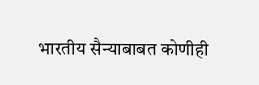भारतीय सैन्याबाबत कोणीही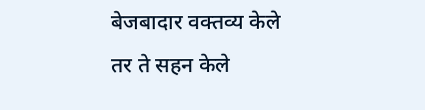बेजबादार वक्तव्य केले तर ते सहन केले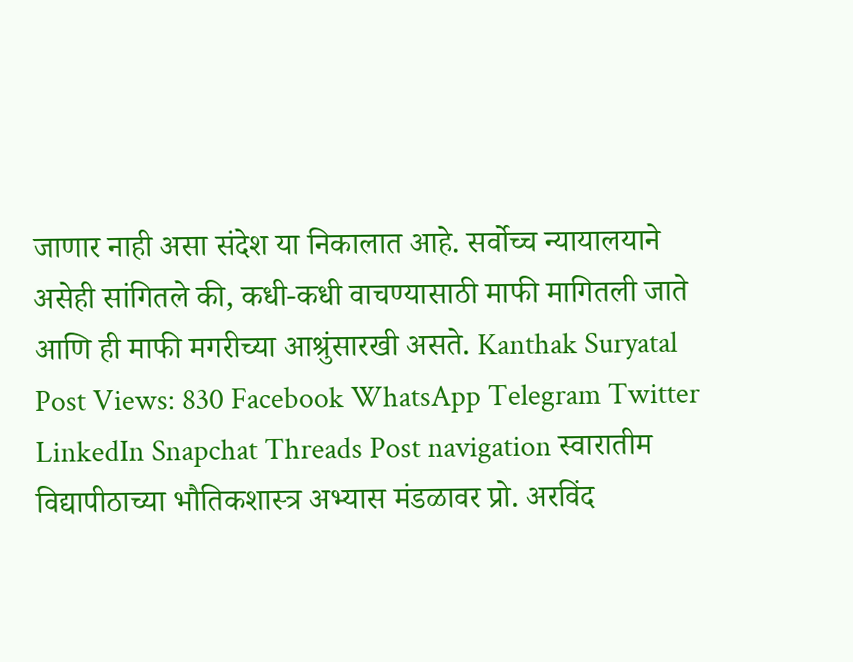जाणार नाही असा संदेश या निकालात आहे. सर्वोच्च न्यायालयाने असेही सांगितले की, कधी-कधी वाचण्यासाठी माफी मागितली जाते आणि ही माफी मगरीच्या आश्रुंसारखी असते. Kanthak Suryatal Post Views: 830 Facebook WhatsApp Telegram Twitter LinkedIn Snapchat Threads Post navigation स्वारातीम विद्यापीठाच्या भौतिकशास्त्र अभ्यास मंडळावर प्रो. अरविंद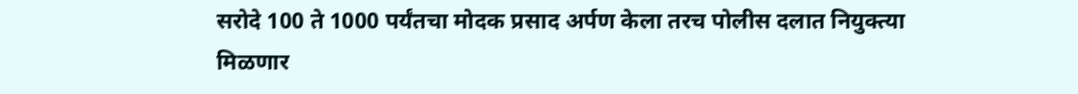सरोदे 100 ते 1000 पर्यंतचा मोदक प्रसाद अर्पण केला तरच पोलीस दलात नियुक्त्या मिळणार